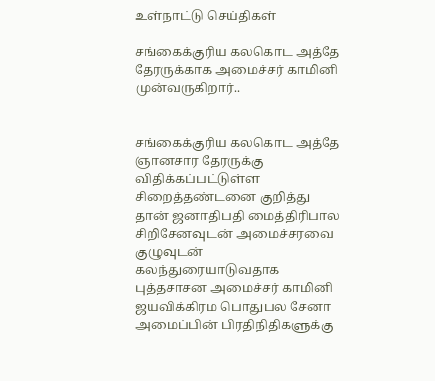உள்நாட்டு செய்திகள்

சங்கைக்குரிய கலகொட அத்தே தேரருக்காக அமைச்சர் காமினி முன்வருகிறார்..


சங்கைக்குரிய கலகொட அத்தே ஞானசார தேரருக்கு விதிக்கப்பட்டுள்ள சிறைத்தண்டனை குறித்து தான் ஜனாதிபதி மைத்திரிபால சிறிசேனவுடன் அமைச்சரவை குழுவுடன் கலந்துரையாடுவதாக புத்தசாசன அமைச்சர் காமினி ஜயவிக்கிரம பொதுபல சேனா அமைப்பின் பிரதிநிதிகளுக்கு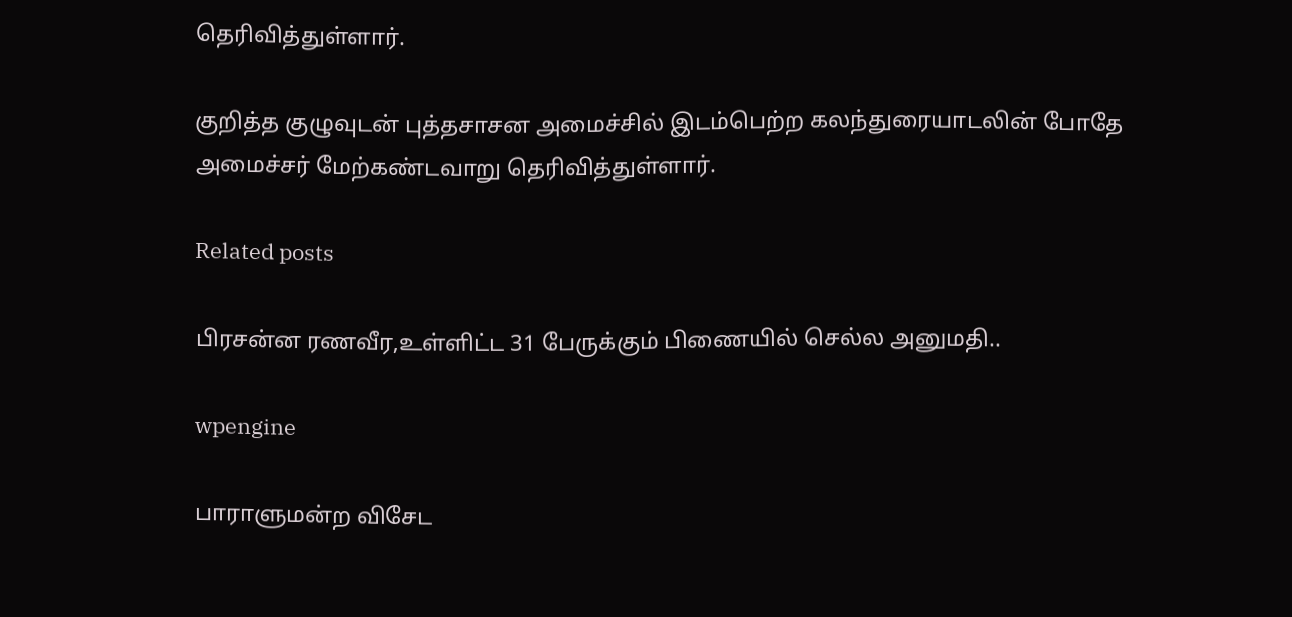தெரிவித்துள்ளார்.

குறித்த குழுவுடன் புத்தசாசன அமைச்சில் இடம்பெற்ற கலந்துரையாடலின் போதே அமைச்சர் மேற்கண்டவாறு தெரிவித்துள்ளார்.

Related posts

பிரசன்ன ரணவீர,உள்ளிட்ட 31 பேருக்கும் பிணையில் செல்ல அனுமதி..

wpengine

பாராளுமன்ற விசேட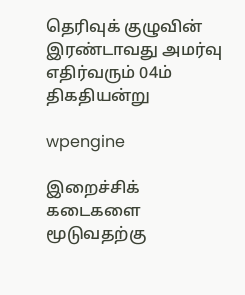தெரிவுக் குழுவின் இரண்டாவது அமர்வு எதிர்வரும் 04ம் திகதியன்று

wpengine

இறைச்சிக் கடைகளை மூடுவதற்கு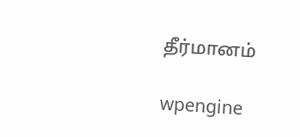தீர்மானம்

wpengine